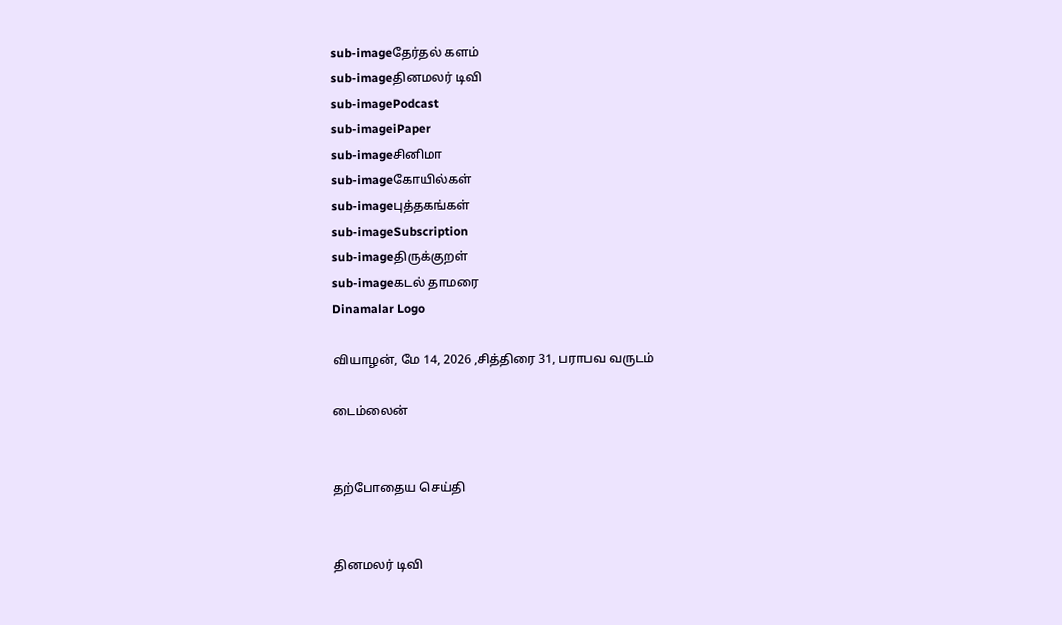sub-imageதேர்தல் களம்
sub-imageதினமலர் டிவி
sub-imagePodcast
sub-imageiPaper
sub-imageசினிமா
sub-imageகோயில்கள்
sub-imageபுத்தகங்கள்
sub-imageSubscription
sub-imageதிருக்குறள்
sub-imageகடல் தாமரை
Dinamalar Logo

வியாழன், மே 14, 2026 ,சித்திரை 31, பராபவ வருடம்

டைம்லைன்


தற்போதைய செய்தி


தினமலர் டிவி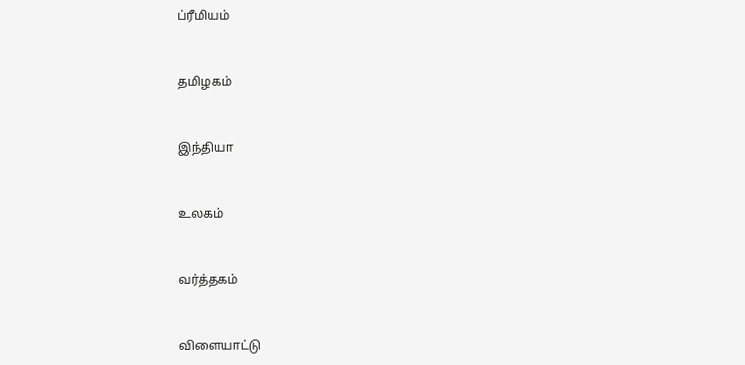ப்ரீமியம்


தமிழகம்


இந்தியா


உலகம்


வர்த்தகம்


விளையாட்டு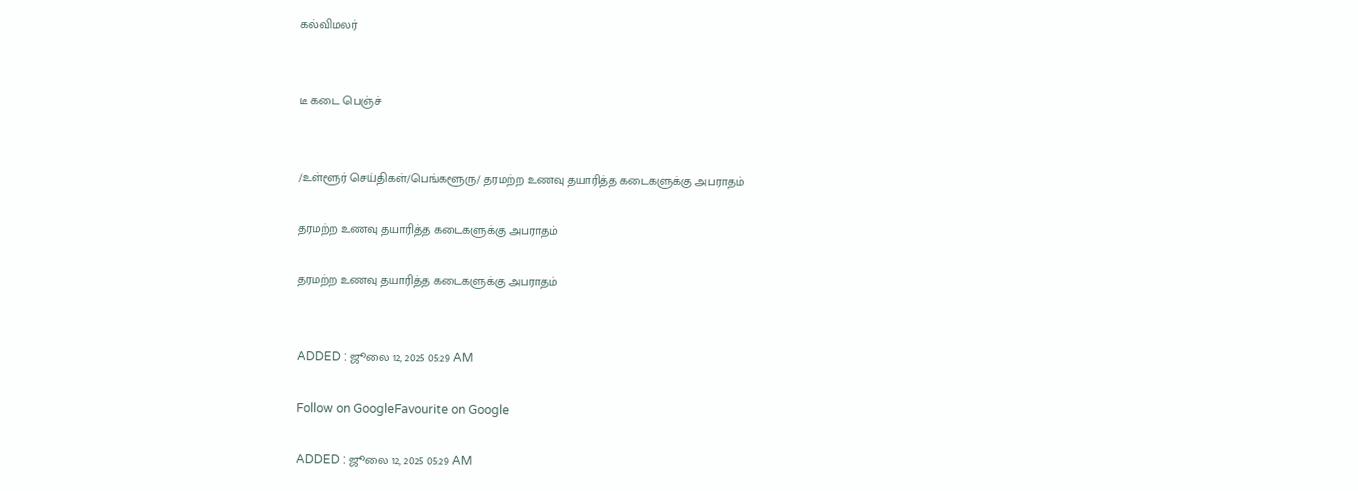கல்விமலர்


டீ கடை பெஞ்ச்


/உள்ளூர் செய்திகள்/பெங்களூரு/ தரமற்ற உணவு தயாரித்த கடைகளுக்கு அபராதம்

தரமற்ற உணவு தயாரித்த கடைகளுக்கு அபராதம்

தரமற்ற உணவு தயாரித்த கடைகளுக்கு அபராதம்


ADDED : ஜூலை 12, 2025 05:29 AM

Follow on GoogleFavourite on Google

ADDED : ஜூலை 12, 2025 05:29 AM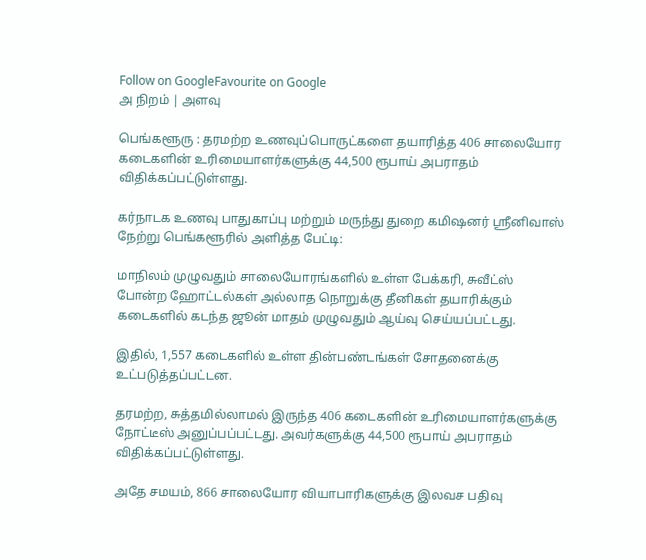Follow on GoogleFavourite on Google
அ நிறம் | அளவு

பெங்களூரு : தரமற்ற உணவுப்பொருட்களை தயாரித்த 406 சாலையோர கடைகளின் உரிமையாளர்களுக்கு 44,500 ரூபாய் அபராதம் விதிக்கப்பட்டுள்ளது.

கர்நாடக உணவு பாதுகாப்பு மற்றும் மருந்து துறை கமிஷனர் ஸ்ரீனிவாஸ் நேற்று பெங்களூரில் அளித்த பேட்டி:

மாநிலம் முழுவதும் சாலையோரங்களில் உள்ள பேக்கரி, சுவீட்ஸ் போன்ற ஹோட்டல்கள் அல்லாத நொறுக்கு தீனிகள் தயாரிக்கும் கடைகளில் கடந்த ஜூன் மாதம் முழுவதும் ஆய்வு செய்யப்பட்டது.

இதில், 1,557 கடைகளில் உள்ள தின்பண்டங்கள் சோதனைக்கு உட்படுத்தப்பட்டன.

தரமற்ற, சுத்தமில்லாமல் இருந்த 406 கடைகளின் உரிமையாளர்களுக்கு நோட்டீஸ் அனுப்பப்பட்டது. அவர்களுக்கு 44,500 ரூபாய் அபராதம் விதிக்கப்பட்டுள்ளது.

அதே சமயம், 866 சாலையோர வியாபாரிகளுக்கு இலவச பதிவு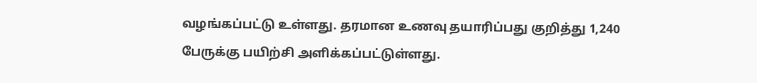வழங்கப்பட்டு உள்ளது. தரமான உணவு தயாரிப்பது குறித்து 1,240 பேருக்கு பயிற்சி அளிக்கப்பட்டுள்ளது.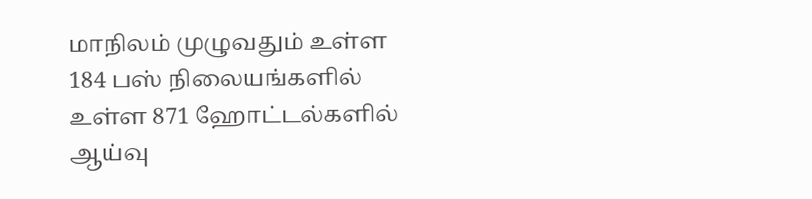மாநிலம் முழுவதும் உள்ள 184 பஸ் நிலையங்களில் உள்ள 871 ஹோட்டல்களில் ஆய்வு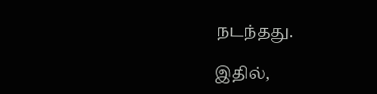நடந்தது.

இதில்,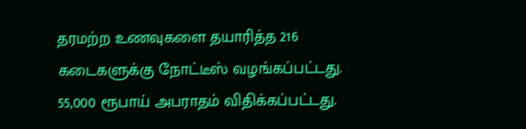தரமற்ற உணவுகளை தயாரித்த 216 கடைகளுக்கு நோட்டீஸ் வழங்கப்பட்டது. 55,000 ரூபாய் அபராதம் விதிக்கப்பட்டது.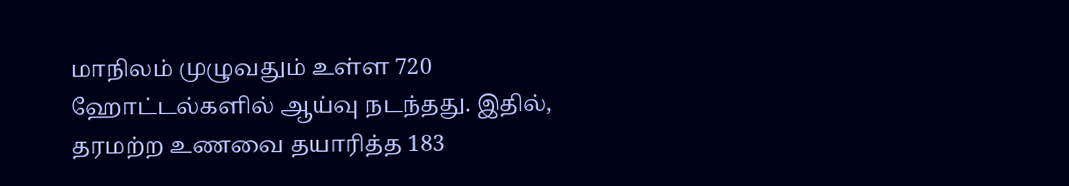மாநிலம் முழுவதும் உள்ள 720 ஹோட்டல்களில் ஆய்வு நடந்தது. இதில், தரமற்ற உணவை தயாரித்த 183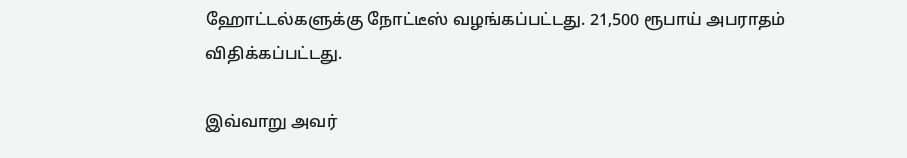ஹோட்டல்களுக்கு நோட்டீஸ் வழங்கப்பட்டது. 21,500 ரூபாய் அபராதம் விதிக்கப்பட்டது.

இவ்வாறு அவர்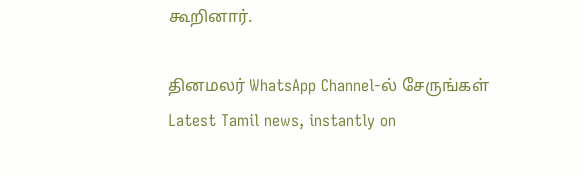கூறினார்.

தினமலர் WhatsApp Channel-ல் சேருங்கள்
Latest Tamil news, instantly on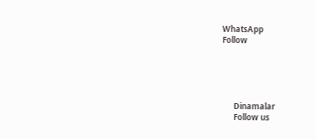WhatsApp
Follow





      Dinamalar
      Follow us